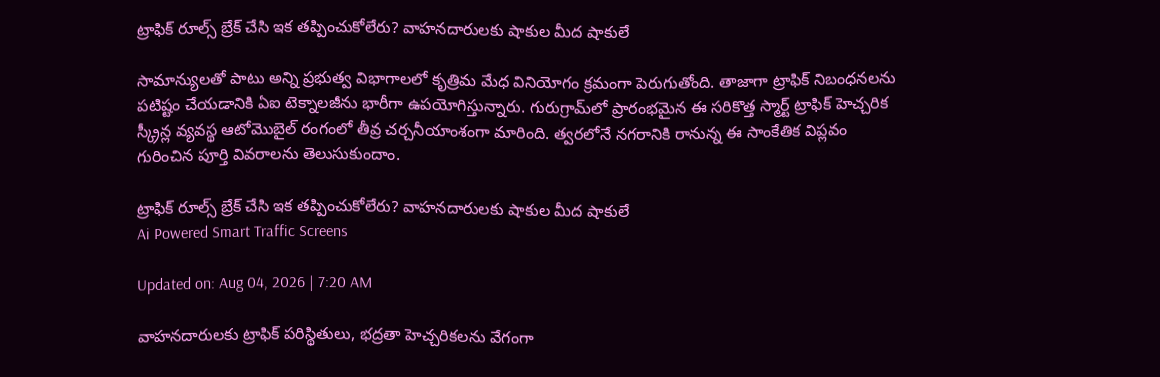ట్రాఫిక్‌ రూల్స్ బ్రేక్‌ చేసి ఇక తప్పించుకోలేరు? వాహనదారులకు షాకుల మీద షాకులే

సామాన్యులతో పాటు అన్ని ప్రభుత్వ విభాగాలలో కృత్రిమ మేధ వినియోగం క్రమంగా పెరుగుతోంది. తాజాగా ట్రాఫిక్ నిబంధనలను పటిష్టం చేయడానికి ఏఐ టెక్నాలజీను భారీగా ఉపయోగిస్తున్నారు. గురుగ్రామ్‌లో ప్రారంభమైన ఈ సరికొత్త స్మార్ట్ ట్రాఫిక్ హెచ్చరిక స్క్రీన్ల వ్యవస్థ ఆటోమొబైల్ రంగంలో తీవ్ర చర్చనీయాంశంగా మారింది. త్వరలోనే నగరానికి రానున్న ఈ సాంకేతిక విప్లవం గురించిన పూర్తి వివరాలను తెలుసుకుందాం.

ట్రాఫిక్‌ రూల్స్ బ్రేక్‌ చేసి ఇక తప్పించుకోలేరు? వాహనదారులకు షాకుల మీద షాకులే
Ai Powered Smart Traffic Screens

Updated on: Aug 04, 2026 | 7:20 AM

వాహనదారులకు ట్రాఫిక్ పరిస్థితులు, భద్రతా హెచ్చరికలను వేగంగా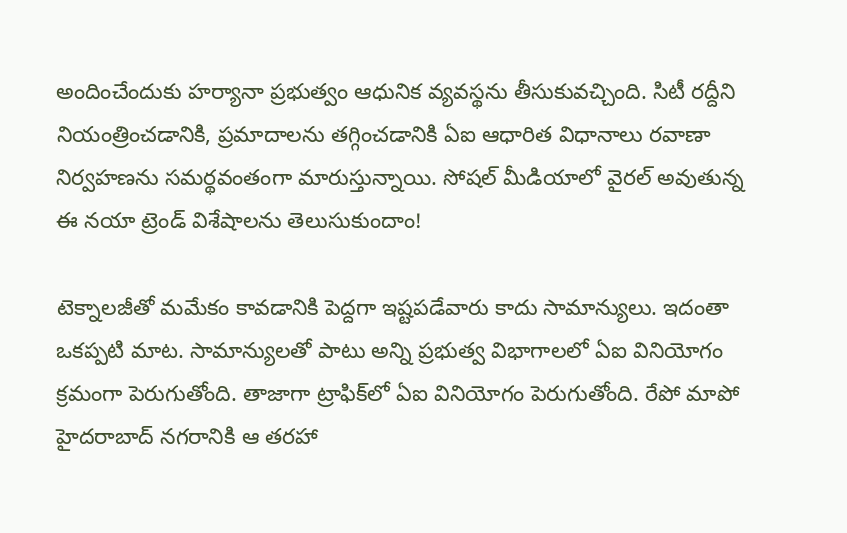అందించేందుకు హర్యానా ప్రభుత్వం ఆధునిక వ్యవస్థను తీసుకువచ్చింది. సిటీ రద్దీని నియంత్రించడానికి, ప్రమాదాలను తగ్గించడానికి ఏఐ ఆధారిత విధానాలు రవాణా నిర్వహణను సమర్థవంతంగా మారుస్తున్నాయి. సోషల్ మీడియాలో వైరల్ అవుతున్న ఈ నయా ట్రెండ్ విశేషాలను తెలుసుకుందాం!

టెక్నాలజీతో మమేకం కావడానికి పెద్దగా ఇష్టపడేవారు కాదు సామాన్యులు. ఇదంతా ఒకప్పటి మాట. సామాన్యులతో పాటు అన్ని ప్రభుత్వ విభాగాలలో ఏఐ వినియోగం క్రమంగా పెరుగుతోంది. తాజాగా ట్రాఫిక్‌లో ఏఐ వినియోగం పెరుగుతోంది. రేపో మాపో హైదరాబాద్ నగరానికి ఆ తరహా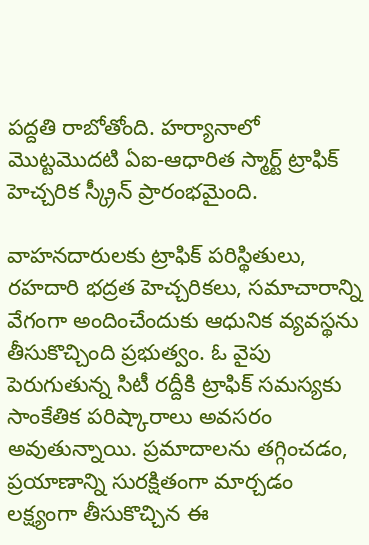పద్దతి రాబోతోంది. హర్యానాలో మొట్టమొదటి ఏఐ-ఆధారిత స్మార్ట్ ట్రాఫిక్ హెచ్చరిక స్క్రీన్ ప్రారంభమైంది.

వాహనదారులకు ట్రాఫిక్ పరిస్థితులు, రహదారి భద్రత హెచ్చరికలు, సమాచారాన్ని వేగంగా అందించేందుకు ఆధునిక వ్యవస్థను తీసుకొచ్చింది ప్రభుత్వం. ఓ వైపు పెరుగుతున్న సిటీ రద్దీకి ట్రాఫిక్ సమస్యకు సాంకేతిక పరిష్కారాలు అవసరం అవుతున్నాయి. ప్రమాదాలను తగ్గించడం, ప్రయాణాన్ని సురక్షితంగా మార్చడం లక్ష్యంగా తీసుకొచ్చిన ఈ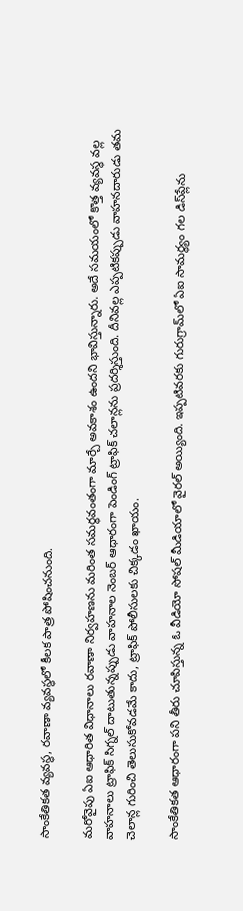సాంకేతికత వ్యవస్థ, రవాణా వ్యవస్థలో కీలక పాత్ర పోషించనుంది.

మరోవైపు ఏఐ ఆధారిత విధానాలు రవాణా నిర్వహణను మరింత సమర్థవంతంగా మార్చే అవకాశం ఉందని భావిస్తున్నారు. అదే సమయంలో కొత్త వ్యవస్థ వల్ల వాహనాలు ట్రాఫిక్ సిగ్నల్ దాటుతున్నప్పుడు వాహనాల నెంబర్ ఆధారంగా పెండింగ్ ట్రాఫిక్ చలాన్లను ప్రదర్శిస్తుంది. దీనివల్ల ఎప్పటికప్పుడు వాహనదారుడు తమ చెలాన్ల గురించి తెలుసుకోవడమే కాదు, ట్రాఫిక్ పోలీసులకు చిక్కడం ఖాయం.

సాంకేతికత ఆధారంగా పని తీరు చూపిస్తున్న ఓ వీడియో సోషల్ మీడియాలో వైరల్ అయ్యింది. ఇప్పటివరకు గురుగ్రామ్‌లో ఏఐ సామర్థ్యం గల డిస్‌ప్లేను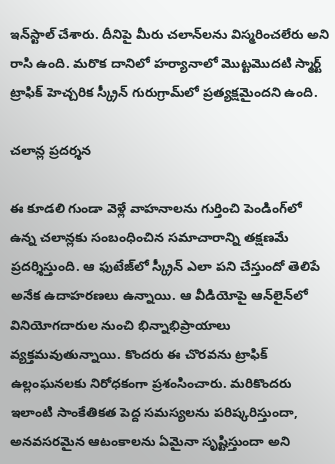ఇన్‌స్టాల్ చేశారు. దీనిపై మీరు చలాన్‌లను విస్మరించలేరు అని రాసి ఉంది. మరొక దానిలో హర్యానాలో మొట్టమొదటి స్మార్ట్ ట్రాఫిక్ హెచ్చరిక స్క్రీన్ గురుగ్రామ్‌లో ప్రత్యక్షమైందని ఉంది.

చలాన్ల ప్రదర్శన

ఈ కూడలి గుండా వెళ్లే వాహనాలను గుర్తించి పెండింగ్‌లో ఉన్న చలాన్లకు సంబంధించిన సమాచారాన్ని తక్షణమే ప్రదర్శిస్తుంది. ఆ ఫుటేజ్‌లో స్క్రీన్ ఎలా పని చేస్తుందో తెలిపే అనేక ఉదాహరణలు ఉన్నాయి. ఆ వీడియోపై ఆన్‌లైన్‌లో వినియోగదారుల నుంచి భిన్నాభిప్రాయాలు వ్యక్తమవుతున్నాయి. కొందరు ఈ చొరవను ట్రాఫిక్ ఉల్లంఘనలకు నిరోధకంగా ప్రశంసించారు. మరికొందరు ఇలాంటి సాంకేతికత పెద్ద సమస్యలను పరిష్కరిస్తుందా, అనవసరమైన ఆటంకాలను ఏమైనా సృష్టిస్తుందా అని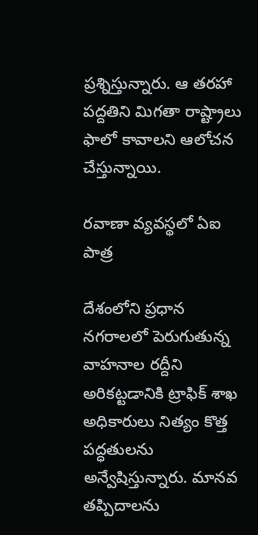ప్రశ్నిస్తున్నారు. ఆ తరహా పద్దతిని మిగతా రాష్ట్రాలు ఫాలో కావాలని ఆలోచన చేస్తున్నాయి.

రవాణా వ్యవస్థలో ఏఐ పాత్ర

దేశంలోని ప్రధాన నగరాలలో పెరుగుతున్న వాహనాల రద్దీని అరికట్టడానికి ట్రాఫిక్ శాఖ అధికారులు నిత్యం కొత్త పద్ధతులను అన్వేషిస్తున్నారు. మానవ తప్పిదాలను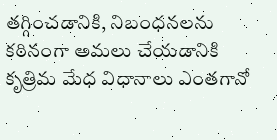తగ్గించడానికి, నిబంధనలను కఠినంగా అమలు చేయడానికి కృత్రిమ మేధ విధానాలు ఎంతగానో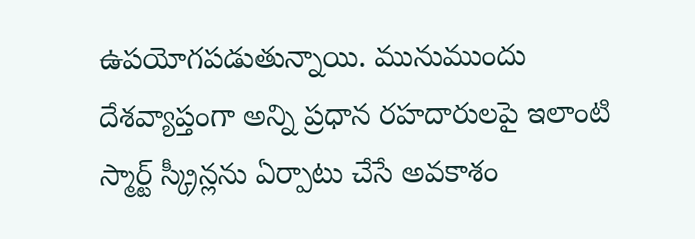ఉపయోగపడుతున్నాయి. మునుముందు దేశవ్యాప్తంగా అన్ని ప్రధాన రహదారులపై ఇలాంటి స్మార్ట్ స్క్రీన్లను ఏర్పాటు చేసే అవకాశం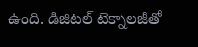ఉంది. డిజిటల్ టెక్నాలజీతో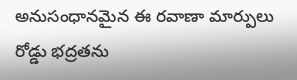అనుసంధానమైన ఈ రవాణా మార్పులు రోడ్డు భద్రతను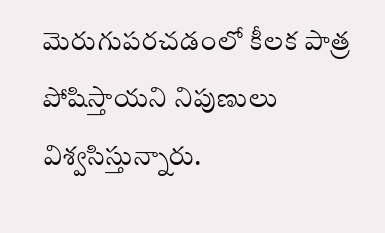మెరుగుపరచడంలో కీలక పాత్ర పోషిస్తాయని నిపుణులు విశ్వసిస్తున్నారు.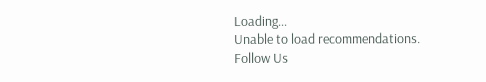Loading...
Unable to load recommendations.
Follow Us